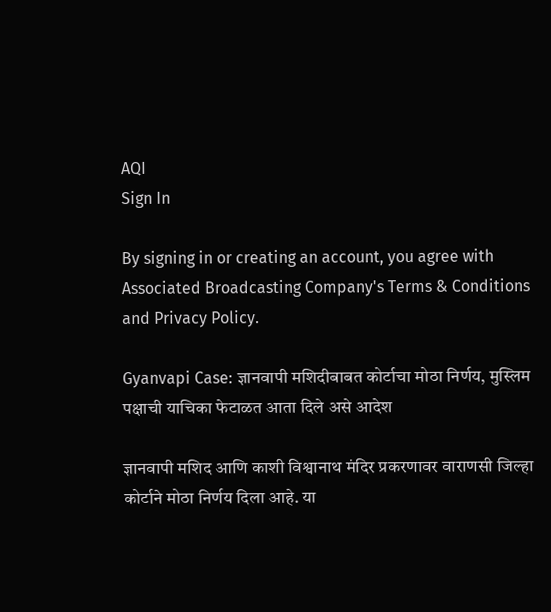AQI
Sign In

By signing in or creating an account, you agree with Associated Broadcasting Company's Terms & Conditions and Privacy Policy.

Gyanvapi Case: ज्ञानवापी मशिदीबाबत कोर्टाचा मोठा निर्णय, मुस्लिम पक्षाची याचिका फेटाळत आता दिले असे आदेश

ज्ञानवापी मशिद आणि काशी विश्वानाथ मंदिर प्रकरणावर वाराणसी जिल्हा कोर्टाने मोठा निर्णय दिला आहे. या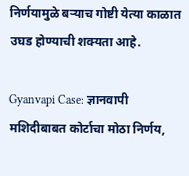निर्णयामुळे बऱ्याच गोष्टी येत्या काळात उघड होण्याची शक्यता आहे.

Gyanvapi Case: ज्ञानवापी मशिदीबाबत कोर्टाचा मोठा निर्णय,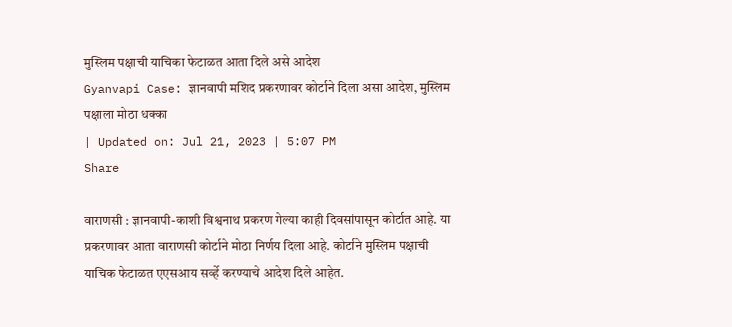मुस्लिम पक्षाची याचिका फेटाळत आता दिले असे आदेश
Gyanvapi Case: ज्ञानवापी मशिद प्रकरणावर कोर्टाने दिला असा आदेश, मुस्लिम पक्षाला मोठा धक्का
| Updated on: Jul 21, 2023 | 5:07 PM
Share

वाराणसी : ज्ञानवापी-काशी विश्वनाथ प्रकरण गेल्या काही दिवसांपासून कोर्टात आहे. या प्रकरणावर आता वाराणसी कोर्टाने मोठा निर्णय दिला आहे. कोर्टाने मुस्लिम पक्षाची याचिक फेटाळत एएसआय सर्व्हे करण्याचे आदेश दिले आहेत.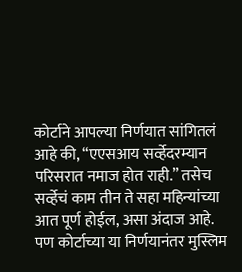कोर्टाने आपल्या निर्णयात सांगितलं आहे की, “एएसआय सर्व्हेदरम्यान परिसरात नमाज होत राही.” तसेच सर्व्हेचं काम तीन ते सहा महिन्यांच्या आत पूर्ण होईल, असा अंदाज आहे. पण कोर्टाच्या या निर्णयानंतर मुस्लिम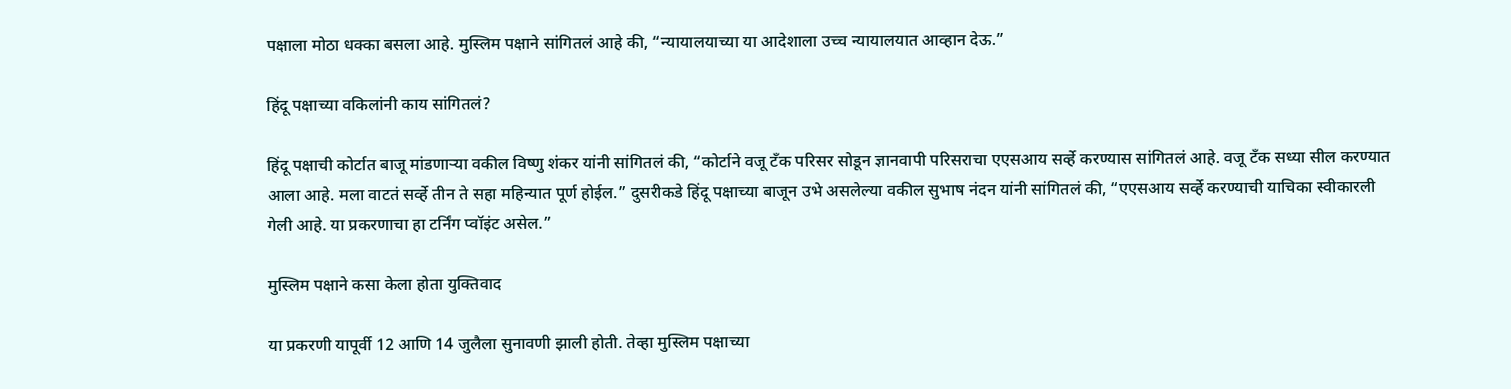पक्षाला मोठा धक्का बसला आहे. मुस्लिम पक्षाने सांगितलं आहे की, “न्यायालयाच्या या आदेशाला उच्च न्यायालयात आव्हान देऊ.”

हिंदू पक्षाच्या वकिलांनी काय सांगितलं?

हिंदू पक्षाची कोर्टात बाजू मांडणाऱ्या वकील विष्णु शंकर यांनी सांगितलं की, “कोर्टाने वजू टँक परिसर सोडून ज्ञानवापी परिसराचा एएसआय सर्व्हे करण्यास सांगितलं आहे. वजू टँक सध्या सील करण्यात आला आहे. मला वाटतं सर्व्हे तीन ते सहा महिन्यात पूर्ण होईल.” दुसरीकडे हिंदू पक्षाच्या बाजून उभे असलेल्या वकील सुभाष नंदन यांनी सांगितलं की, “एएसआय सर्व्हे करण्याची याचिका स्वीकारली गेली आहे. या प्रकरणाचा हा टर्निंग प्वॉइंट असेल.”

मुस्लिम पक्षाने कसा केला होता युक्तिवाद

या प्रकरणी यापूर्वी 12 आणि 14 जुलैला सुनावणी झाली होती. तेव्हा मुस्लिम पक्षाच्या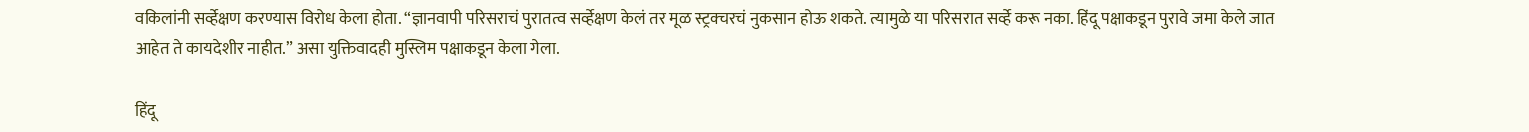वकिलांनी सर्व्हेक्षण करण्यास विरोध केला होता. “ज्ञानवापी परिसराचं पुरातत्व सर्व्हेक्षण केलं तर मूळ स्ट्रक्चरचं नुकसान होऊ शकते. त्यामुळे या परिसरात सर्व्हे करू नका. हिंदू पक्षाकडून पुरावे जमा केले जात आहेत ते कायदेशीर नाहीत.” असा युक्तिवादही मुस्लिम पक्षाकडून केला गेला.

हिंदू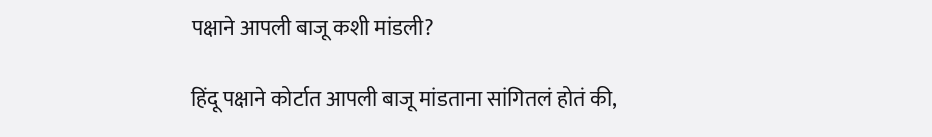पक्षाने आपली बाजू कशी मांडली?

हिंदू पक्षाने कोर्टात आपली बाजू मांडताना सांगितलं होतं की,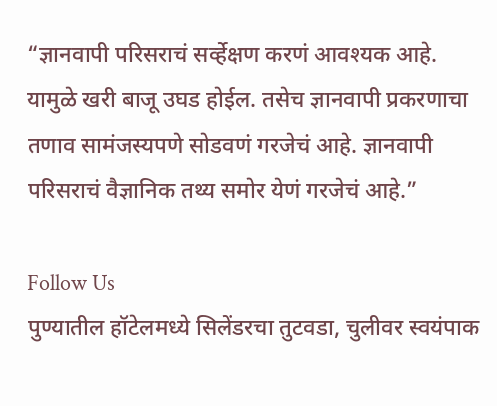“ज्ञानवापी परिसराचं सर्व्हेक्षण करणं आवश्यक आहे. यामुळे खरी बाजू उघड होईल. तसेच ज्ञानवापी प्रकरणाचा तणाव सामंजस्यपणे सोडवणं गरजेचं आहे. ज्ञानवापी परिसराचं वैज्ञानिक तथ्य समोर येणं गरजेचं आहे.”

Follow Us
पुण्यातील हॉटेलमध्ये सिलेंडरचा तुटवडा, चुलीवर स्वयंपाक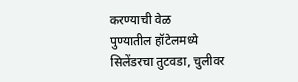करण्याची वेळ
पुण्यातील हॉटेलमध्ये सिलेंडरचा तुटवडा, चुलीवर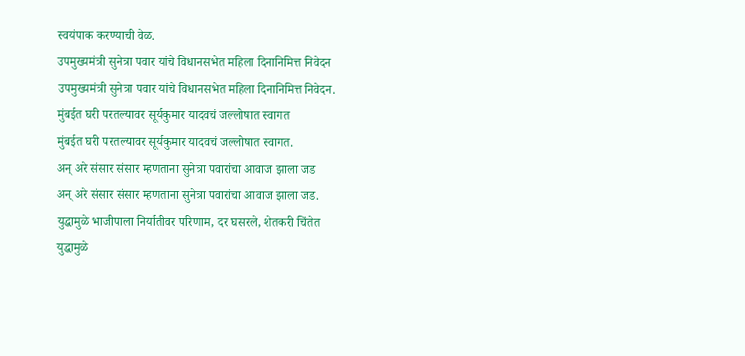स्वयंपाक करण्याची वेळ.
उपमुख्यमंत्री सुनेत्रा पवार यांचे विधानसभेत महिला दिनानिमित्त निवेदन
उपमुख्यमंत्री सुनेत्रा पवार यांचे विधानसभेत महिला दिनानिमित्त निवेदन.
मुंबईत घरी परतल्यावर सूर्यकुमार यादवचं जल्लोषात स्वागत
मुंबईत घरी परतल्यावर सूर्यकुमार यादवचं जल्लोषात स्वागत.
अन् अरे संसार संसार म्हणताना सुनेत्रा पवारांचा आवाज झाला जड
अन् अरे संसार संसार म्हणताना सुनेत्रा पवारांचा आवाज झाला जड.
युद्धामुळे भाजीपाला निर्यातीवर परिणाम, दर घसरले, शेतकरी चिंतेत
युद्धामुळे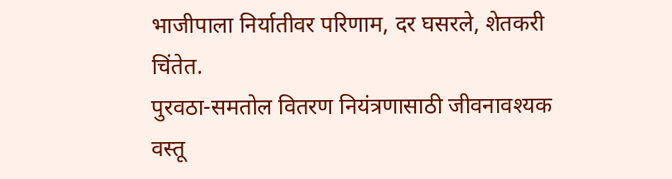भाजीपाला निर्यातीवर परिणाम, दर घसरले, शेतकरी चिंतेत.
पुरवठा-समतोल वितरण नियंत्रणासाठी जीवनावश्यक वस्तू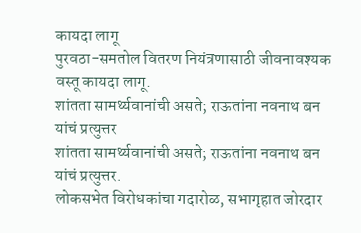कायदा लागू
पुरवठा-समतोल वितरण नियंत्रणासाठी जीवनावश्यक वस्तू कायदा लागू.
शांतता सामर्थ्यवानांची असते; राऊतांना नवनाथ बन यांचं प्रत्युत्तर
शांतता सामर्थ्यवानांची असते; राऊतांना नवनाथ बन यांचं प्रत्युत्तर.
लोकसभेत विरोधकांचा गदारोळ, सभागृहात जोरदार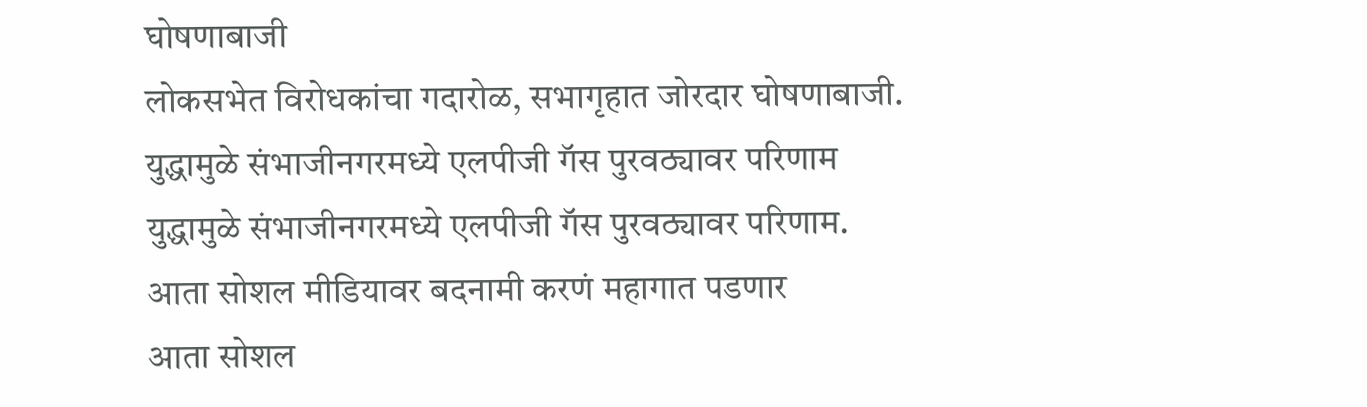घोषणाबाजी
लोकसभेत विरोधकांचा गदारोळ, सभागृहात जोरदार घोषणाबाजी.
युद्धामुळे संभाजीनगरमध्ये एलपीजी गॅस पुरवठ्यावर परिणाम
युद्धामुळे संभाजीनगरमध्ये एलपीजी गॅस पुरवठ्यावर परिणाम.
आता सोशल मीडियावर बदनामी करणं महागात पडणार
आता सोशल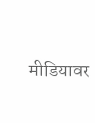मीडियावर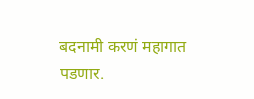बदनामी करणं महागात पडणार.